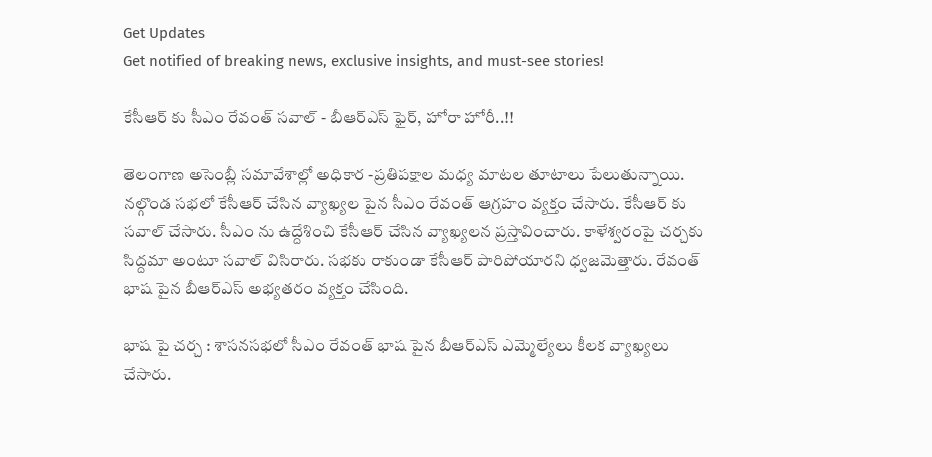Get Updates
Get notified of breaking news, exclusive insights, and must-see stories!

కేసీఆర్ కు సీఎం రేవంత్ సవాల్ - బీఆర్ఎస్ ఫైర్, హోరా హోరీ..!!

తెలంగాణ అసెంబ్లీ సమావేశాల్లో అధికార -ప్రతిపక్షాల మధ్య మాటల తూటాలు పేలుతున్నాయి. నల్గొండ సభలో కేసీఆర్ చేసిన వ్యాఖ్యల పైన సీఎం రేవంత్ ఆగ్రహం వ్యక్తం చేసారు. కేసీఆర్ కు సవాల్ చేసారు. సీఎం ను ఉద్దేశించి కేసీఆర్ చేసిన వ్యాఖ్యలన ప్రస్తావించారు. కాళేశ్వరంపై చర్చకు సిద్దమా అంటూ సవాల్ విసిరారు. సభకు రాకుండా కేసీఆర్ పారిపోయారని ధ్వజమెత్తారు. రేవంత్ భాష పైన బీఆర్ఎస్ అభ్యతరం వ్యక్తం చేసింది.

భాష పై చర్చ : శాసనసభలో సీఎం రేవంత్ భాష పైన బీఆర్ఎస్ ఎమ్మెల్యేలు కీలక వ్యాఖ్యలు చేసారు.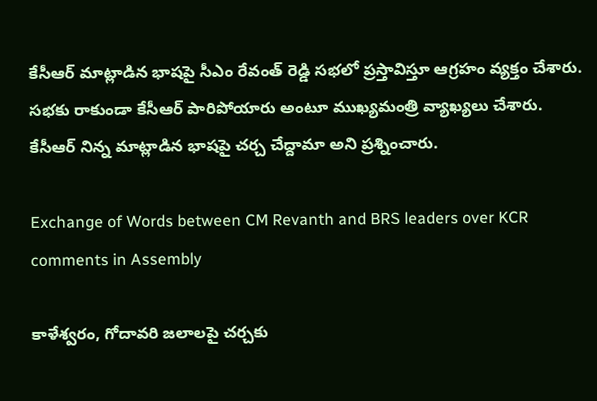కేసీఆర్ మాట్లాడిన భాషపై సీఎం రేవంత్ రెడ్డి సభలో ప్రస్తావిస్తూ ఆగ్రహం వ్యక్తం చేశారు. సభకు రాకుండా కేసీఆర్ పారిపోయారు అంటూ ముఖ్యమంత్రి వ్యాఖ్యలు చేశారు. కేసీఆర్ నిన్న మాట్లాడిన భాషపై చర్చ చేద్దామా అని ప్రశ్నించారు.

Exchange of Words between CM Revanth and BRS leaders over KCR comments in Assembly

కాళేశ్వరం, గోదావరి జలాలపై చర్చకు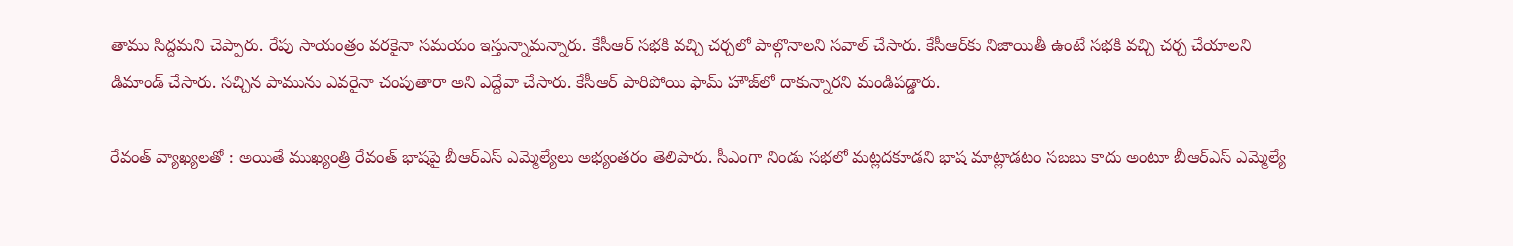తాము సిద్దమని చెప్పారు. రేపు సాయంత్రం వరకైనా సమయం ఇస్తున్నామన్నారు. కేసీఆర్ సభకి వచ్చి చర్చలో పాల్గొనాలని సవాల్ చేసారు. కేసీఆర్‌కు నిజాయితీ ఉంటే సభకి వచ్చి చర్చ చేయాలని డిమాండ్ చేసారు. సచ్చిన పామును ఎవరైనా చంపుతారా అని ఎద్దేవా చేసారు. కేసీఆర్ పారిపోయి ఫామ్ హౌజ్‌లో దాకున్నారని మండిపడ్డారు.

రేవంత్ వ్యాఖ్యలతో : అయితే ముఖ్యంత్రి రేవంత్ భాషపై బీఆర్‌ఎస్ ఎమ్మెల్యేలు అభ్యంతరం తెలిపారు. సీఎంగా నిండు సభలో మట్లదకూడని భాష మాట్లాడటం సబబు కాదు అంటూ బీఆర్‌ఎస్ ఎమ్మెల్యే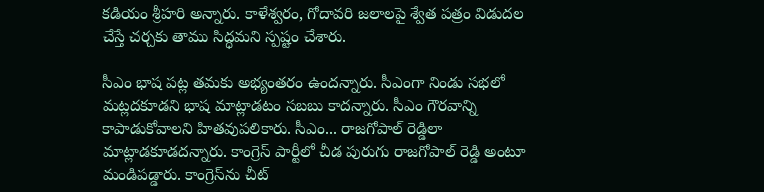కడియం శ్రీహరి అన్నారు. కాళేశ్వరం, గోదావరి జలాలపై శ్వేత పత్రం విడుదల చేస్తే చర్చకు తాము సిద్ధమని స్పష్టం చేశారు.

సీఎం భాష పట్ల తమకు అభ్యంతరం ఉందన్నారు. సీఎంగా నిండు సభలో మట్లదకూడని భాష మాట్లాడటం సబబు కాదన్నారు. సీఎం గౌరవాన్ని కాపాడుకోవాలని హితవుపలికారు. సీఎం... రాజగోపాల్ రెడ్డిలా మాట్లాడకూడదన్నారు. కాంగ్రెస్ పార్టీలో చీడ పురుగు రాజగోపాల్ రెడ్డి అంటూ మండిపడ్డారు. కాంగ్రెస్‌ను చీట్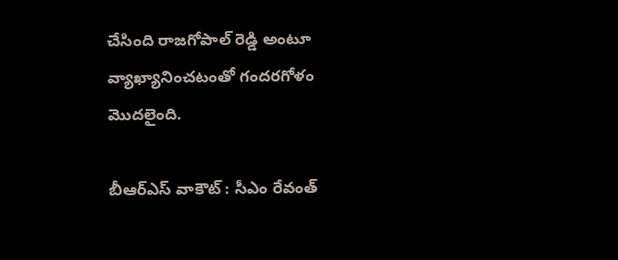చేసింది రాజగోపాల్ రెడ్డి అంటూ వ్యాఖ్యానించటంతో గందరగోళం మొదలైంది.

బీఆర్ఎస్ వాకౌట్ : సీఎం రేవంత్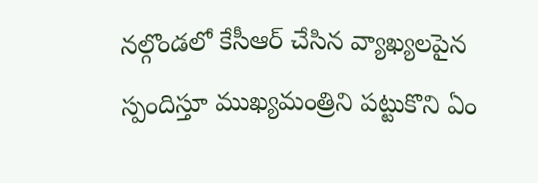నల్గొండలో కేసీఆర్ చేసిన వ్యాఖ్యలపైన స్పందిస్తూ ముఖ్యమంత్రిని పట్టుకొని ఏం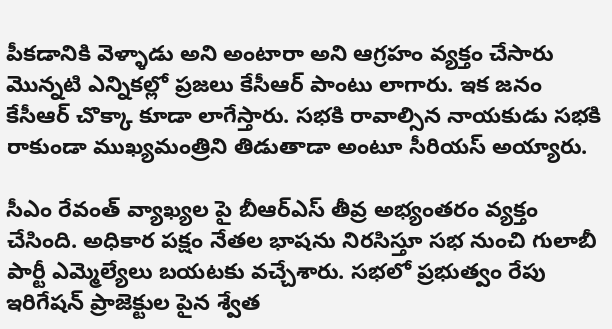పీకడానికి వెళ్ళాడు అని అంటారా అని ఆగ్రహం వ్యక్తం చేసారు మొన్నటి ఎన్నికల్లో ప్రజలు కేసీఆర్ పాంటు లాగారు. ఇక జనం కేసీఆర్ చొక్కా కూడా లాగేస్తారు. సభకి రావాల్సిన నాయకుడు సభకి రాకుండా ముఖ్యమంత్రిని తిడుతాడా అంటూ సీరియస్ అయ్యారు.

సీఎం రేవంత్ వ్యాఖ్యల పై బీఆర్‌ఎస్ తీవ్ర అభ్యంతరం వ్యక్తం చేసింది. అధికార పక్షం నేతల భాషను నిరసిస్తూ సభ నుంచి గులాబీ పార్టీ ఎమ్మెల్యేలు బయటకు వచ్చేశారు. సభలో ప్రభుత్వం రేపు ఇరిగేషన్ ప్రాజెక్టుల పైన శ్వేత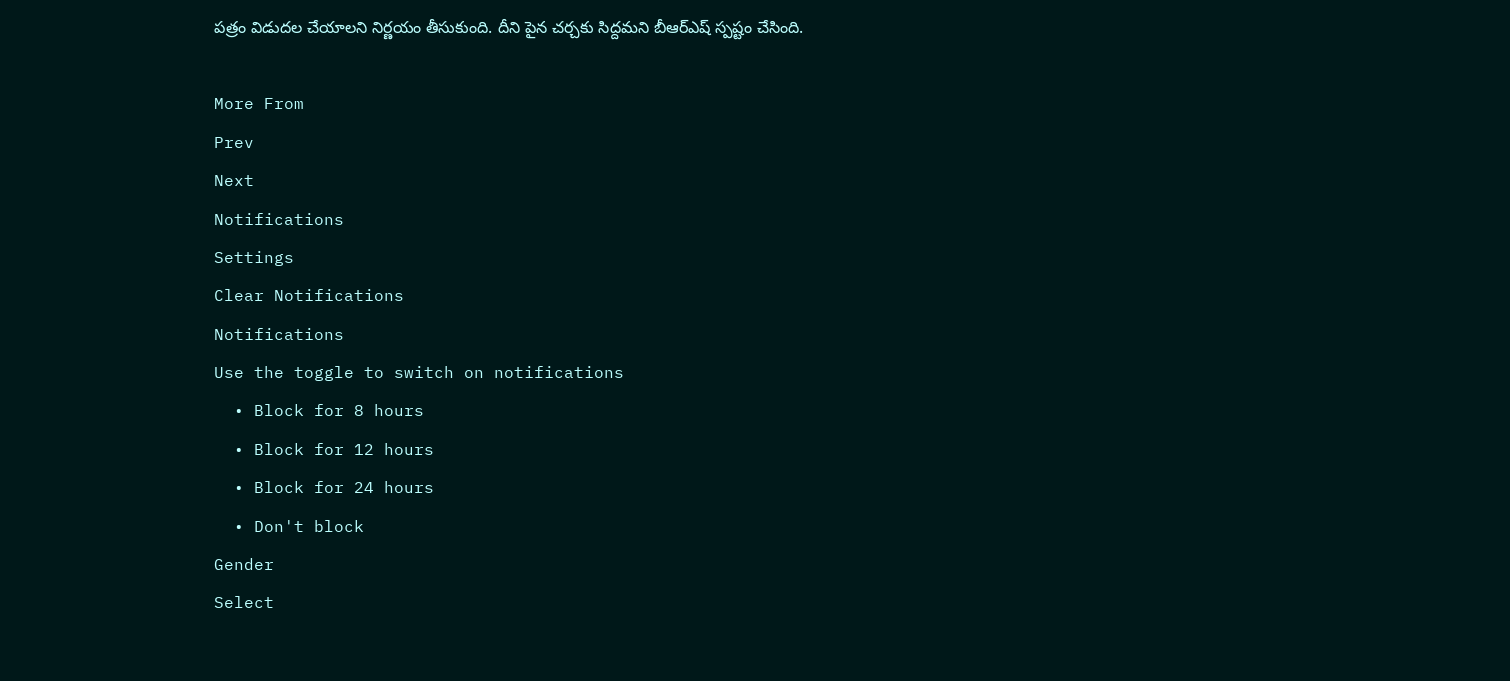పత్రం విడుదల చేయాలని నిర్ణయం తీసుకుంది. దీని పైన చర్చకు సిద్దమని బీఆర్ఎష్ స్పష్టం చేసింది.

More From
Prev
Next
Notifications
Settings
Clear Notifications
Notifications
Use the toggle to switch on notifications
  • Block for 8 hours
  • Block for 12 hours
  • Block for 24 hours
  • Don't block
Gender
Select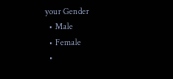your Gender
  • Male
  • Female
  •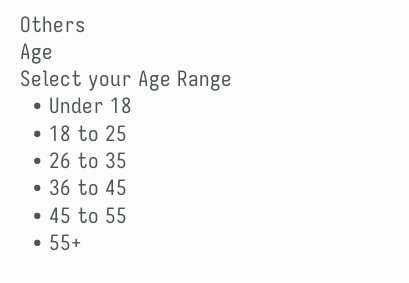Others
Age
Select your Age Range
  • Under 18
  • 18 to 25
  • 26 to 35
  • 36 to 45
  • 45 to 55
  • 55+